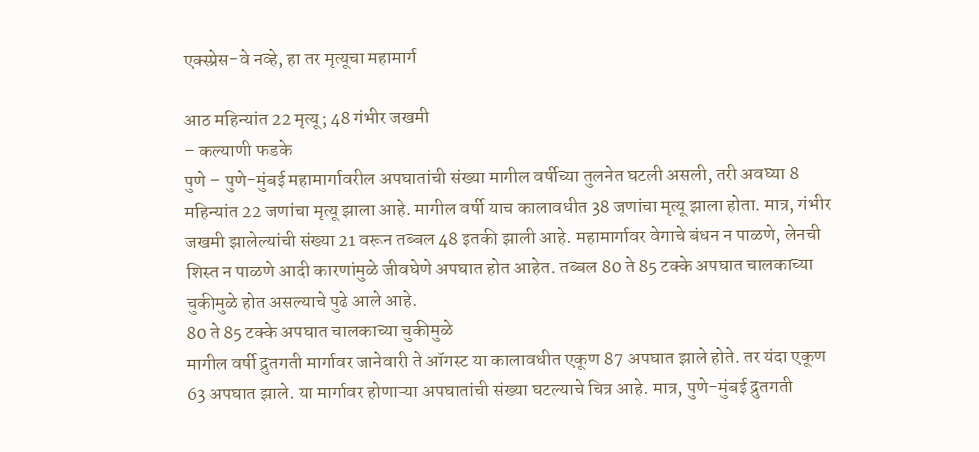एक्स्प्रेस-वे नव्हे, हा तर मृत्यूचा महामार्ग

आठ महिन्यांत 22 मृत्यू; 48 गंभीर जखमी
– कल्याणी फडके
पुणे – पुणे-मुंबई महामार्गावरील अपघातांची संख्या मागील वर्षीच्या तुलनेत घटली असली, तरी अवघ्या 8 महिन्यांत 22 जणांचा मृत्यू झाला आहे. मागील वर्षी याच कालावधीत 38 जणांचा मृत्यू झाला होता. मात्र, गंभीर जखमी झालेल्यांची संख्या 21 वरून तब्बल 48 इतकी झाली आहे. महामार्गावर वेगाचे बंधन न पाळणे, लेनची शिस्त न पाळणे आदी कारणांमुळे जीवघेणे अपघात होत आहेत. तब्बल 80 ते 85 टक्के अपघात चालकाच्या चुकीमुळे होत असल्याचे पुढे आले आहे.
80 ते 85 टक्के अपघात चालकाच्या चुकीमुळे
मागील वर्षी द्रुतगती मार्गावर जानेवारी ते ऑगस्ट या कालावधीत एकूण 87 अपघात झाले होते. तर यंदा एकूण 63 अपघात झाले. या मार्गावर होणाऱ्या अपघातांची संख्या घटल्याचे चित्र आहे. मात्र, पुणे-मुंबई द्रुतगती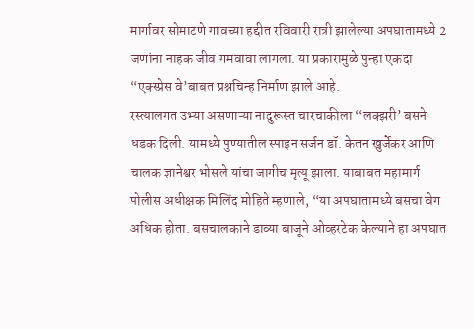मार्गावर सोमाटणे गावच्या हद्दीत रविवारी रात्री झालेल्या अपघातामध्ये 2 जणांना नाहक जीव गमवावा लागला. या प्रकारामुळे पुन्हा एकदा “एक्स्प्रेस वे’बाबत प्रश्नचिन्ह निर्माण झाले आहे.
रस्त्यालगत उभ्या असणाऱ्या नादुरूस्त चारचाकीला “लक्झरी’ बसने धडक दिली. यामध्ये पुण्यातील स्पाइन सर्जन डॉ. केतन खुर्जेकर आणि चालक ज्ञानेश्वर भोसले यांचा जागीच मृत्यू झाला. याबाबत महामार्ग पोलीस अधीक्षक मिलिंद मोहिते म्हणाले, “या अपघातामध्ये बसचा वेग अधिक होता. बसचालकाने डाव्या बाजूने ओव्हरटेक केल्याने हा अपघात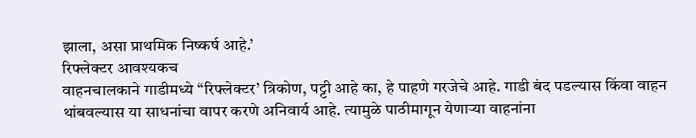झाला, असा प्राथमिक निष्कर्ष आहे.’
रिफ्लेक्टर आवश्यकच
वाहनचालकाने गाडीमध्ये “रिफ्लेक्टर’ त्रिकोण, पट्टी आहे का, हे पाहणे गरजेचे आहे. गाडी बंद पडल्यास किंवा वाहन थांबवल्यास या साधनांचा वापर करणे अनिवार्य आहे. त्यामुळे पाठीमागून येणाऱ्या वाहनांना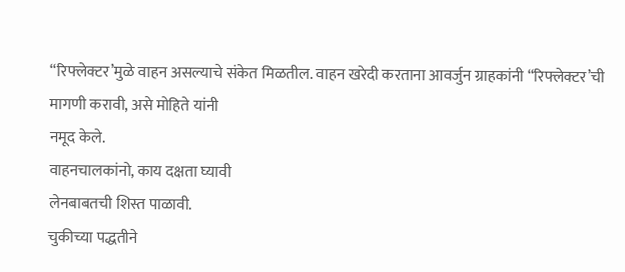“रिफ्लेक्टर’मुळे वाहन असल्याचे संकेत मिळतील. वाहन खरेदी करताना आवर्जुन ग्राहकांनी “रिफ्लेक्टर’ची मागणी करावी, असे मोहिते यांनी
नमूद केले.
वाहनचालकांनो, काय दक्षता घ्यावी
लेनबाबतची शिस्त पाळावी.
चुकीच्या पद्धतीने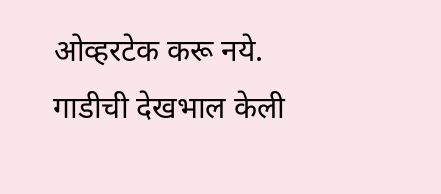ओव्हरटेक करू नये.
गाडीची देखभाल केली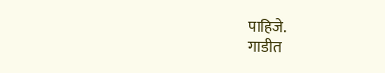पाहिजे.
गाडीत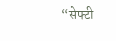“सेफ्टी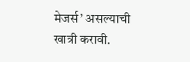मेजर्स’ असल्याची खात्री करावी.